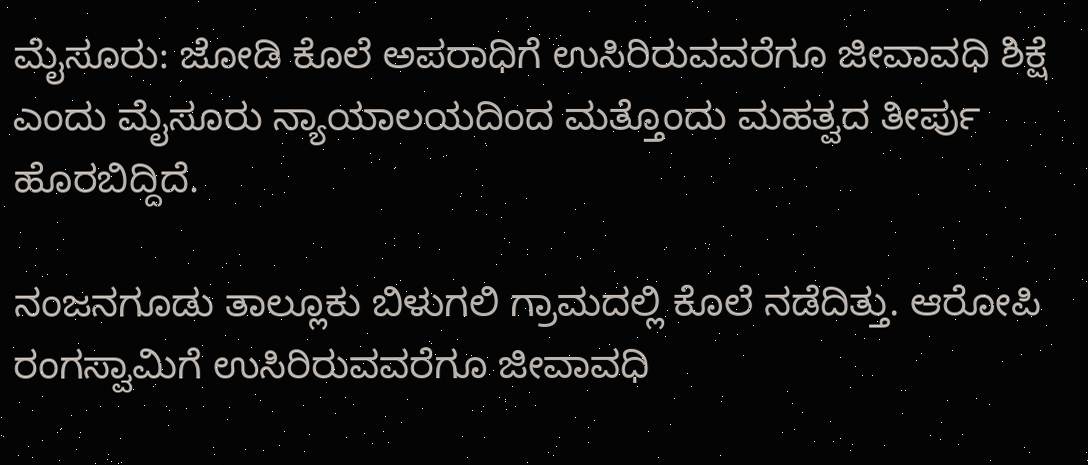ಮೈಸೂರು: ಜೋಡಿ ಕೊಲೆ ಅಪರಾಧಿಗೆ ಉಸಿರಿರುವವರೆಗೂ ಜೀವಾವಧಿ ಶಿಕ್ಷೆ ಎಂದು ಮೈಸೂರು ನ್ಯಾಯಾಲಯದಿಂದ ಮತ್ತೊಂದು ಮಹತ್ವದ ತೀರ್ಪು ಹೊರಬಿದ್ದಿದೆ.

ನಂಜನಗೂಡು ತಾಲ್ಲೂಕು ಬಿಳುಗಲಿ ಗ್ರಾಮದಲ್ಲಿ ಕೊಲೆ ನಡೆದಿತ್ತು. ಆರೋಪಿ ರಂಗಸ್ವಾಮಿಗೆ ಉಸಿರಿರುವವರೆಗೂ ಜೀವಾವಧಿ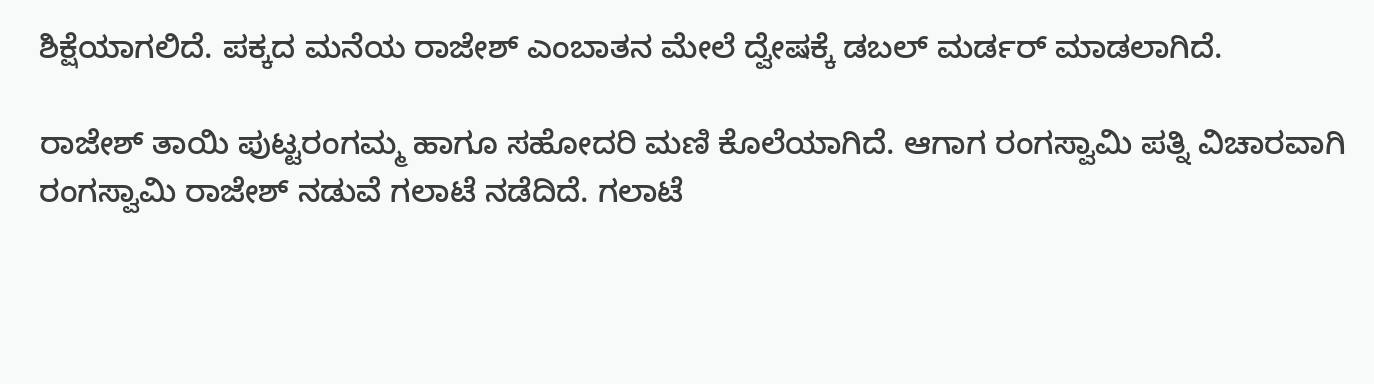ಶಿಕ್ಷೆಯಾಗಲಿದೆ. ಪಕ್ಕದ ಮನೆಯ ರಾಜೇಶ್ ಎಂಬಾತನ ಮೇಲೆ ದ್ವೇಷಕ್ಕೆ ಡಬಲ್ ಮರ್ಡರ್ ಮಾಡಲಾಗಿದೆ.

ರಾಜೇಶ್ ತಾಯಿ ಪುಟ್ಟರಂಗಮ್ಮ ಹಾಗೂ ಸಹೋದರಿ ಮಣಿ ಕೊಲೆ‌ಯಾಗಿದೆ. ಆಗಾಗ ರಂಗಸ್ವಾಮಿ ಪತ್ನಿ ವಿಚಾರವಾಗಿ ರಂಗಸ್ವಾಮಿ ರಾಜೇಶ್ ನಡುವೆ ಗಲಾಟೆ ನಡೆದಿದೆ. ಗಲಾಟೆ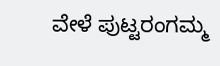ವೇಳೆ ಪುಟ್ಟರಂಗಮ್ಮ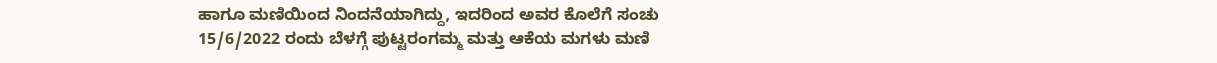ಹಾಗೂ ಮಣಿಯಿಂದ ನಿಂದನೆಯಾಗಿದ್ದು, ಇದರಿಂದ ಅವರ ಕೊಲೆಗೆ ಸಂಚು 15/6/2022 ರಂದು ಬೆಳಗ್ಗೆ ಪುಟ್ಟರಂಗಮ್ಮ ಮತ್ತು ಆಕೆಯ ಮಗಳು ಮಣಿ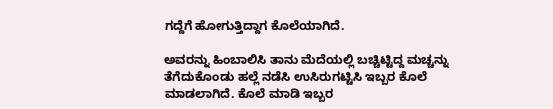ಗದ್ದೆಗೆ ಹೋಗುತ್ತಿದ್ದಾಗ ಕೊಲೆಯಾಗಿದೆ.

ಅವರನ್ನು ಹಿಂಬಾಲಿಸಿ ತಾನು ಮೆದೆಯಲ್ಲಿ ಬಚ್ಚಿಟ್ಟಿದ್ದ ಮಚ್ಚನ್ನು ತೆಗೆದುಕೊಂಡು ಹಲ್ಲೆ ನಡೆಸಿ ಉಸಿರುಗಟ್ಟಿಸಿ ಇಬ್ಬರ ಕೊಲೆ ಮಾಡಲಾಗಿದೆ. ಕೊಲೆ ಮಾಡಿ ಇಬ್ಬರ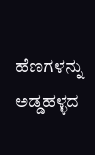ಹೆಣಗಳನ್ನು ಅಡ್ಡಹಳ್ಳದ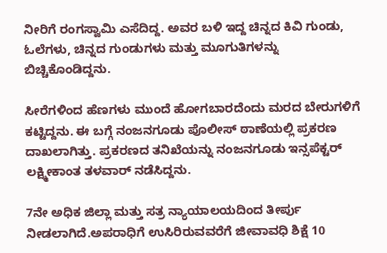ನೀರಿಗೆ ರಂಗಸ್ವಾಮಿ ಎಸೆದಿದ್ದ. ಅವರ ಬಳಿ ಇದ್ದ ಚಿನ್ನದ ಕಿವಿ ಗುಂಡು, ಓಲೆಗಳು, ಚಿನ್ನದ ಗುಂಡುಗಳು ಮತ್ತು ಮೂಗುತಿಗಳನ್ನು ಬಿಚ್ಚಿಕೊಂಡಿದ್ದನು.

ಸೀರೆಗಳಿಂದ ಹೆಣಗಳು ಮುಂದೆ ಹೋಗಬಾರದೆಂದು ಮರದ ಬೇರುಗಳಿಗೆ ಕಟ್ಟಿದ್ದನು. ಈ ಬಗ್ಗೆ ನಂಜನಗೂಡು ಪೊಲೀಸ್ ಠಾಣೆಯಲ್ಲಿ ಪ್ರಕರಣ ದಾಖಲಾಗಿತ್ತು. ಪ್ರಕರಣದ ತನಿಖೆಯನ್ನು ನಂಜನಗೂಡು ಇನ್ಸಪೆಕ್ಟರ್ ಲಕ್ಷ್ಮೀಕಾಂತ ತಳವಾರ್ ನಡೆಸಿದ್ದನು.

7ನೇ ಅಧಿಕ ಜಿಲ್ಲಾ ಮತ್ತು ಸತ್ರ ನ್ಯಾಯಾಲಯದಿಂದ ತೀರ್ಪು ನೀಡಲಾಗಿದೆ.ಅಪರಾಧಿಗೆ ಉಸಿರಿರುವವರೆಗೆ ಜೀವಾವಧಿ ಶಿಕ್ಷೆ 10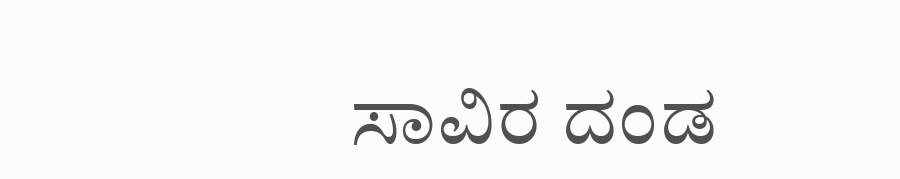ಸಾವಿರ ದಂಡ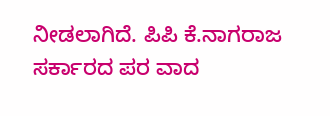ನೀಡಲಾಗಿದೆ. ಪಿಪಿ ಕೆ.ನಾಗರಾಜ ಸರ್ಕಾರದ ಪರ ವಾದ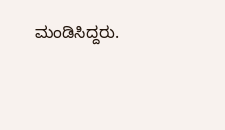ಮಂಡಿಸಿದ್ದರು.